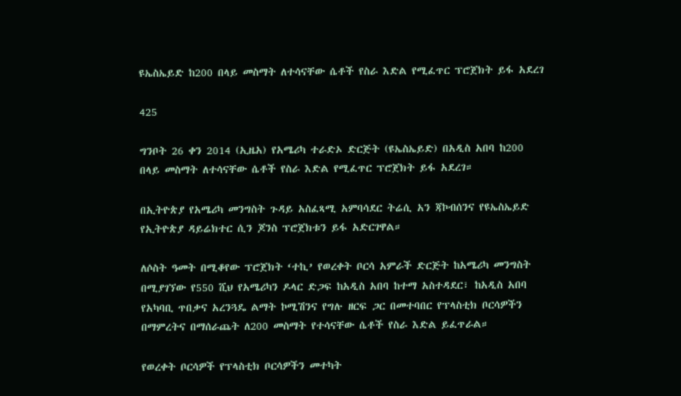ዩኤስኤይድ ከ200 በላይ መስማት ለተሳናቸው ሴቶች የስራ እድል የሚፈጥር ፕሮጀክት ይፋ አደረገ

425

ግንቦት 26 ቀን 2014 (ኢዜአ) የአሜሪካ ተራድኦ ድርጅት (ዩኤስኤይድ) በአዲስ አበባ ከ200 በላይ መስማት ለተሳናቸው ሴቶች የስራ እድል የሚፈጥር ፕሮጀክት ይፋ አደረገ።

በኢትዮጵያ የአሜሪካ መንግስት ጉዳይ አስፈጻሚ አምባሳደር ትሬሲ አን ጃኮብሰንና የዩኤስኤይድ የኢትዮጵያ ዳይሬክተር ሲን ጆንስ ፕሮጀክቱን ይፋ አድርገዋል።

ለሶስት ዓመት በሚቆየው ፕሮጀክት ‘ተኪ’ የወረቀት ቦርሳ አምራች ድርጅት ከአሜሪካ መንግስት በሚያገኘው የ550 ሺህ የአሜሪካን ዶላር ድጋፍ ከአዲስ አበባ ከተማ አስተዳደር፣ ከአዲስ አበባ የአካባቢ ጥበቃና አረንጓዴ ልማት ኮሚሽንና የግሉ ዘርፍ ጋር በመተባበር የፕላስቲክ ቦርሳዎችን በማምረትና በማሰራጨት ለ200 መስማት የተሳናቸው ሴቶች የስራ እድል ይፈጥራል።

የወረቀት ቦርሳዎች የፕላስቲክ ቦርሳዎችን መተካት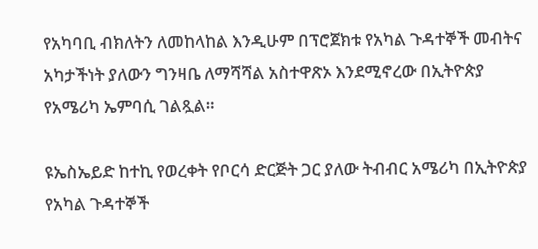የአካባቢ ብክለትን ለመከላከል እንዲሁም በፕሮጀክቱ የአካል ጉዳተኞች መብትና አካታችነት ያለውን ግንዛቤ ለማሻሻል አስተዋጽኦ እንደሚኖረው በኢትዮጵያ የአሜሪካ ኤምባሲ ገልጿል።

ዩኤስኤይድ ከተኪ የወረቀት የቦርሳ ድርጅት ጋር ያለው ትብብር አሜሪካ በኢትዮጵያ የአካል ጉዳተኞች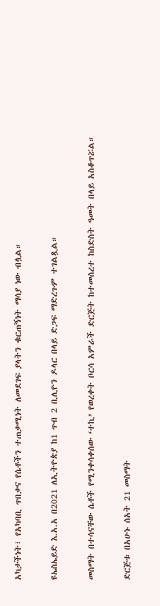አካታችነት፣ የአካባቢ ጥበቃና የሴቶችን ተጠቃሚነት ለመደገፍ ያላትን ቁርጠኝነት ማሳያ ነው ብሏል።

ዩኤስኤይድ እ.አ.አ በ2021 ለኢትዮጵያ ከ1 ጥብ 2 ቢሊዮን ዶላር በላይ ድጋፍ ማድረጉም ተገልጿል።

መስማት በተሳናቸው ሴቶች የሚንቀሳቀሰው ‘ተኪ’ የወረቀት ቦርሳ አምራች ድርጅት ከተመሰረተ ከስድስት ዓመት በላይ አስቆጥሯል።

ድርጅቱ በአሁኑ ሰአት 21 መስማት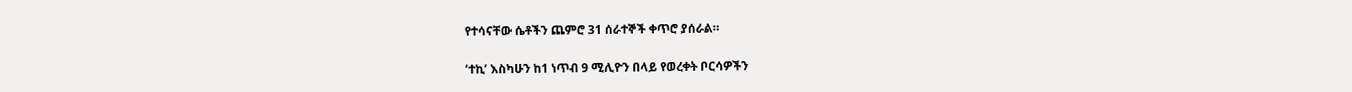የተሳናቸው ሴቶችን ጨምሮ 31 ሰራተኞች ቀጥሮ ያሰራል።

‘ተኪ’ እስካሁን ከ1 ነጥብ 9 ሚሊዮን በላይ የወረቀት ቦርሳዎችን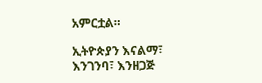አምርቷል።

ኢትዮጵያን እናልማ፣ እንገንባ፣ እንዘጋጅ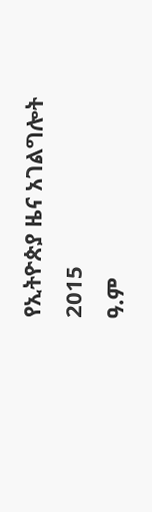የኢትዮጵያ ዜና አገልግሎት
2015
ዓ.ም